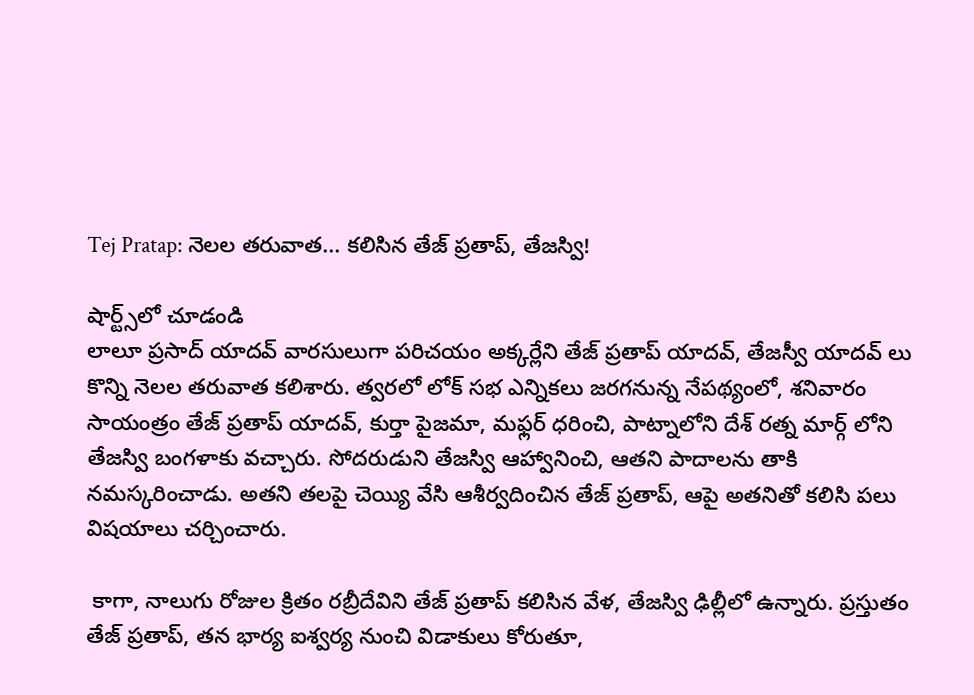Tej Pratap: నెలల తరువాత... కలిసిన తేజ్ ప్రతాప్, తేజస్వి!

షార్ట్స్‌లో చూడండి
లాలూ ప్రసాద్ యాదవ్ వారసులుగా పరిచయం అక్కర్లేని తేజ్ ప్రతాప్ యాదవ్, తేజస్వీ యాదవ్ లు కొన్ని నెలల తరువాత కలిశారు. త్వరలో లోక్ సభ ఎన్నికలు జరగనున్న నేపథ్యంలో, శనివారం సాయంత్రం తేజ్ ప్రతాప్ యాదవ్, కుర్తా పైజమా, మఫ్లర్ ధరించి, పాట్నాలోని దేశ్ రత్న మార్గ్ లోని తేజస్వి బంగళాకు వచ్చారు. సోదరుడుని తేజస్వి ఆహ్వానించి, ఆతని పాదాలను తాకి నమస్కరించాడు. అతని తలపై చెయ్యి వేసి ఆశీర్వదించిన తేజ్ ప్రతాప్, ఆపై అతనితో కలిసి పలు విషయాలు చర్చించారు.

 కాగా, నాలుగు రోజుల క్రితం రబ్రీదేవిని తేజ్ ప్రతాప్ కలిసిన వేళ, తేజస్వి ఢిల్లీలో ఉన్నారు. ప్రస్తుతం తేజ్ ప్రతాప్, తన భార్య ఐశ్వర్య నుంచి విడాకులు కోరుతూ,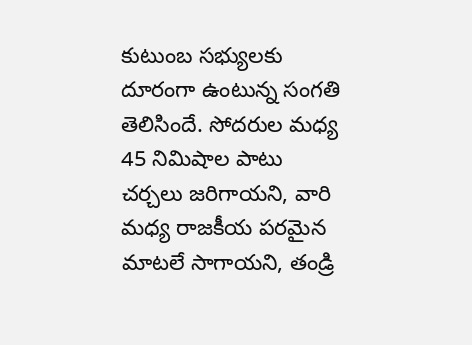కుటుంబ సభ్యులకు దూరంగా ఉంటున్న సంగతి తెలిసిందే. సోదరుల మధ్య 45 నిమిషాల పాటు చర్చలు జరిగాయని, వారి మధ్య రాజకీయ పరమైన మాటలే సాగాయని, తండ్రి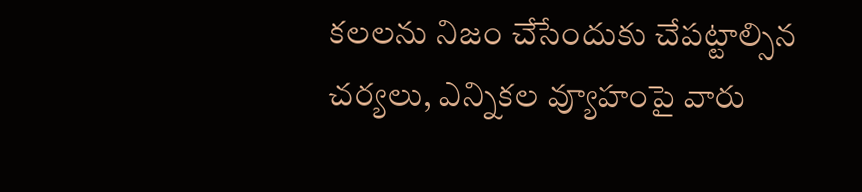కలలను నిజం చేసేందుకు చేపట్టాల్సిన చర్యలు, ఎన్నికల వ్యూహంపై వారు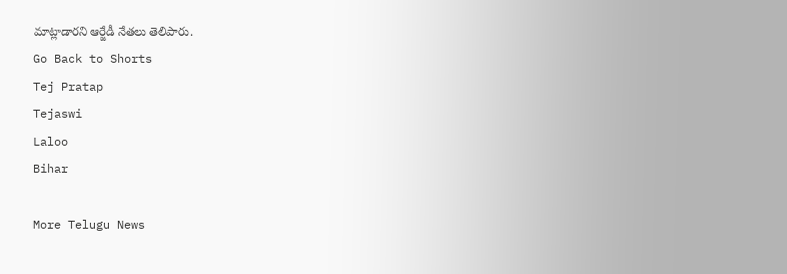మాట్లాడారని ఆర్జేడీ నేతలు తెలిపారు.
Go Back to Shorts
Tej Pratap
Tejaswi
Laloo
Bihar

More Telugu News